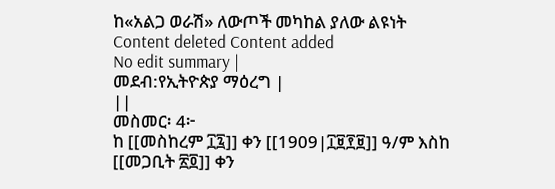ከ«አልጋ ወራሽ» ለውጦች መካከል ያለው ልዩነት
Content deleted Content added
No edit summary |
መደብ:የኢትዮጵያ ማዕረግ |
||
መስመር፡ 4፦
ከ [[መስከረም ፲፯]] ቀን [[1909|፲፱፻፱]] ዓ/ም እስከ [[መጋቢት ፳፬]] ቀን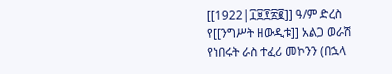[[1922|፲፱፻፳፪]] ዓ/ም ድረስ የ[[ንግሥት ዘውዲቱ]] አልጋ ወራሽ የነበሩት ራስ ተፈሪ መኮንን (በኋላ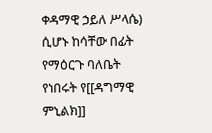ቀዳማዊ ኃይለ ሥላሴ) ሲሆኑ ከሳቸው በፊት የማዕርጉ ባለቤት የነበሩት የ[[ዳግማዊ ምኒልክ]]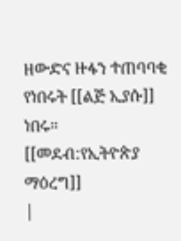ዘውድና ዙፋን ተጠባባቂ የነበሩት [[ልጅ ኢያሱ]] ነበሩ።
[[መደብ:የኢትዮጵያ ማዕረግ]]
|